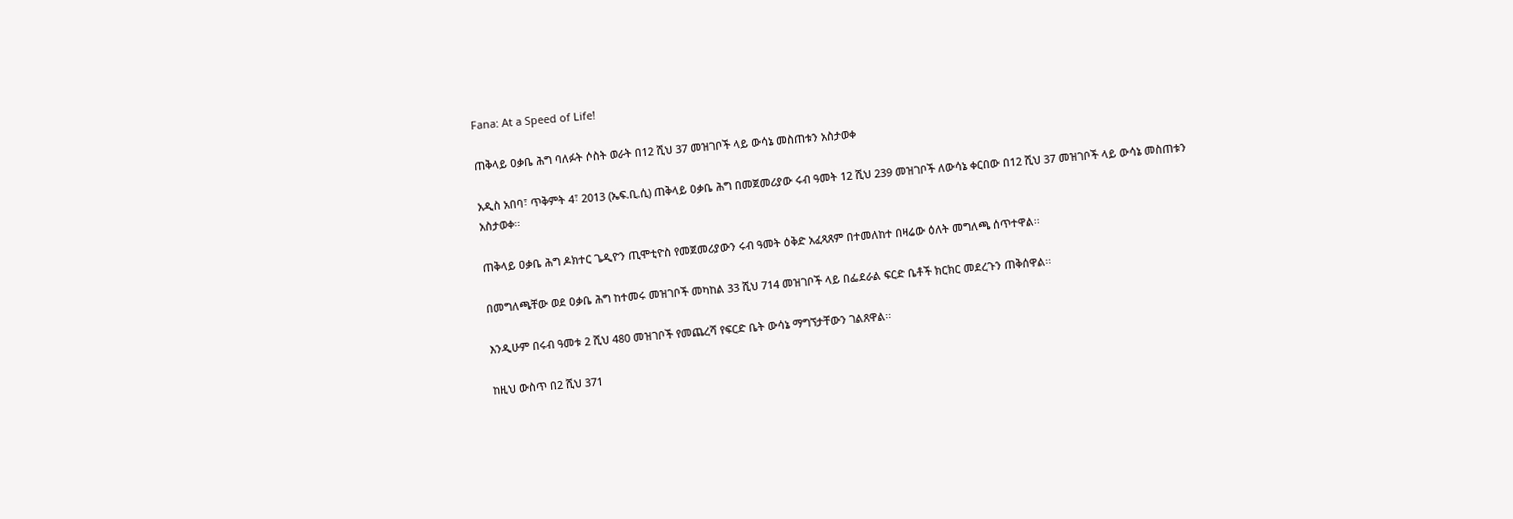Fana: At a Speed of Life!

ጠቅላይ ዐቃቤ ሕግ ባለፉት ሶስት ወራት በ12 ሺህ 37 መዝገቦች ላይ ውሳኔ መስጠቱን አስታወቀ

አዲስ አበባ፣ ጥቅምት 4፣ 2013 (ኤፍ.ቢ.ሲ) ጠቅላይ ዐቃቤ ሕግ በመጀመሪያው ሩብ ዓመት 12 ሺህ 239 መዝገቦች ለውሳኔ ቀርበው በ12 ሺህ 37 መዝገቦች ላይ ውሳኔ መስጠቱን አስታወቀ፡፡

ጠቅላይ ዐቃቤ ሕግ ዶክተር ጌዲዮን ጢሞቲዮስ የመጀመሪያውን ሩብ ዓመት ዕቅድ አፈጻጸም በተመለከተ በዛሬው ዕለት መግለጫ ሰጥተዋል፡፡

በመግለጫቸው ወደ ዐቃቤ ሕግ ከተመሩ መዝገቦች መካከል 33 ሺህ 714 መዝገቦች ላይ በፌደራል ፍርድ ቤቶች ክርክር መደረጉን ጠቅሰዋል፡፡

እንዲሁም በሩብ ዓመቱ 2 ሺህ 480 መዝገቦች የመጨረሻ የፍርድ ቤት ውሳኔ ማግኘታቸውን ገልጸዋል፡፡

ከዚህ ውስጥ በ2 ሺህ 371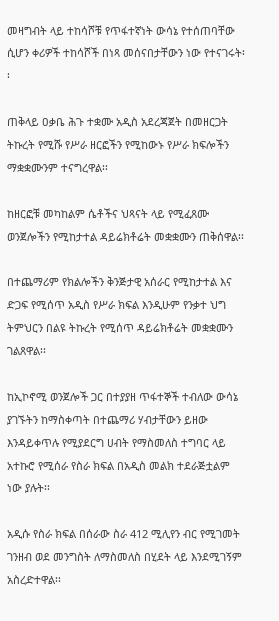መዛግብት ላይ ተከሳሾቹ የጥፋተኛነት ውሳኔ የተሰጠባቸው ሲሆን ቀሪዎች ተከሳሾች በነጻ መሰናበታቸውን ነው የተናገሩት፡፡

ጠቅላይ ዐቃቤ ሕጉ ተቋሙ አዲስ አደረጃጀት በመዘርጋት ትኩረት የሚሹ የሥራ ዘርፎችን የሚከውኑ የሥራ ክፍሎችን ማቋቋሙንም ተናግረዋል፡፡

ከዘርፎቹ መካከልም ሴቶችና ህጻናት ላይ የሚፈጸሙ ወንጀሎችን የሚከታተል ዳይሬክቶሬት መቋቋሙን ጠቅሰዋል፡፡

በተጨማሪም የክልሎችን ቅንጅታዊ አሰራር የሚከታተል እና ድጋፍ የሚሰጥ አዲስ የሥራ ክፍል እንዲሁም የንቃተ ህግ ትምህርን በልዩ ትኩረት የሚሰጥ ዳይሬክቶሬት መቋቋሙን ገልጸዋል፡፡

ከኢኮኖሚ ወንጀሎች ጋር በተያያዘ ጥፋተኞች ተብለው ውሳኔ ያገኙትን ከማስቀጣት በተጨማሪ ሃብታቸውን ይዘው እንዳይቀጥሉ የሚያደርግ ሀብት የማስመለስ ተግባር ላይ አተኩሮ የሚሰራ የስራ ክፍል በአዲስ መልክ ተደራጅቷልም ነው ያሉት፡፡

አዲሱ የስራ ክፍል በሰራው ስራ 412 ሚሊየን ብር የሚገመት ገንዘብ ወደ መንግስት ለማስመለስ በሂደት ላይ እንደሚገኝም አስረድተዋል፡፡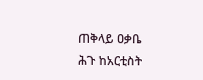ጠቅላይ ዐቃቤ ሕጉ ከአርቲስት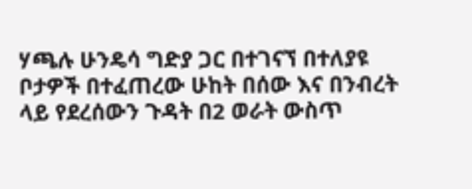ሃጫሉ ሁንዴሳ ግድያ ጋር በተገናኘ በተለያዩ ቦታዎች በተፈጠረው ሁከት በሰው እና በንብረት ላይ የደረሰውን ጉዳት በ2 ወራት ውስጥ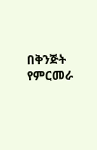በቅንጅት የምርመራ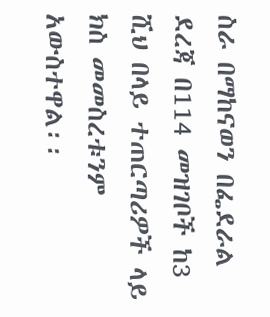ስራ በማከናወን በፌደራል ደረጃ በ114 መዝገቦች ከ3 ሺህ በላይ ተጠርጣሪዎች ላይ ክስ መመስረቱንም አውስተዋል፡፡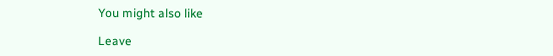You might also like

Leave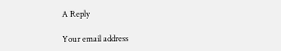A Reply

Your email address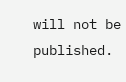will not be published.